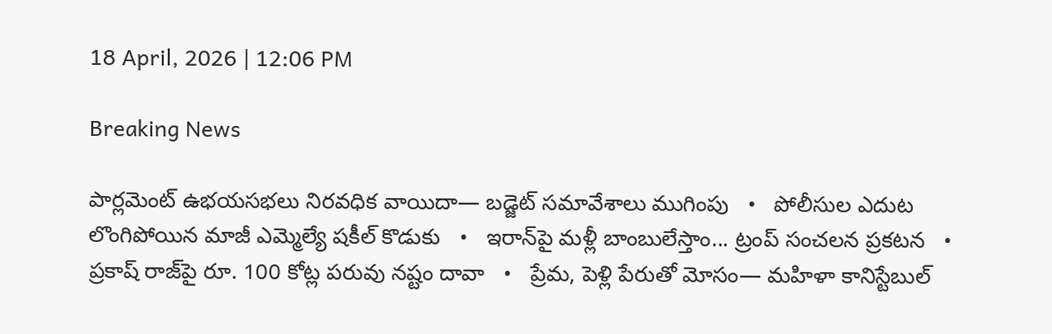18 April, 2026 | 12:06 PM

Breaking News

పార్లమెంట్‌ ఉభయసభలు నిరవధిక వాయిదా— బడ్జెట్ సమావేశాలు ముగింపు   •   పోలీసుల ఎదుట లొంగిపోయిన మాజీ ఎమ్మెల్యే షకీల్ కొడుకు   •   ఇరాన్‌పై మళ్లీ బాంబులేస్తాం... ట్రంప్‌ సంచలన ప్రకటన   •   ప్రకాష్ రాజ్‌పై రూ. 100 కోట్ల పరువు నష్టం దావా   •   ప్రేమ, పెళ్లి పేరుతో మోసం— మహిళా కానిస్టేబుల్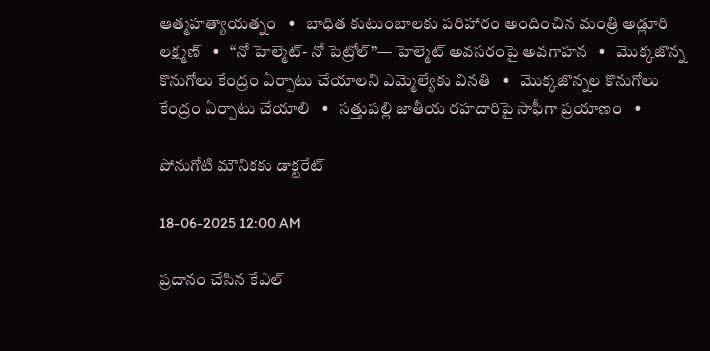ఆత్మహత్యాయత్నం   •   బాధిత కుటుంబాలకు పరిహారం అందించిన మంత్రి అడ్లూరి లక్ష్మణ్   •   “నో హెల్మెట్- నో పెట్రోల్”— హెల్మెట్ అవసరంపై అవగాహన   •   మొక్కజొన్న కొనుగోలు కేంద్రం ఏర్పాటు చేయాలని ఎమ్మెల్యేకు వినతి   •   మొక్కజొన్నల కొనుగోలు కేంద్రం ఏర్పాటు చేయాలి   •   సత్తుపల్లి జాతీయ రహదారిపై సాఫీగా ప్రయాణం   •

పోనుగోటి మౌనికకు డాక్టరేట్

18-06-2025 12:00 AM

ప్రదానం చేసిన కేఎల్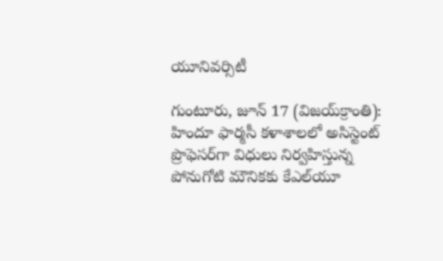యూనివర్సిటీ

గుంటూరు, జూన్ 17 (విజయ్‌క్రాంతి): హిందూ ఫార్మసీ కళాశాలలో అసిస్టెంట్ ప్రొఫెసర్‌గా విధులు నిర్వహిస్తున్న పోనుగోటి మౌనికకు కేఎల్‌యూ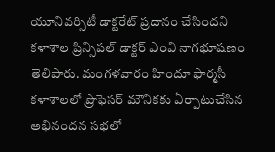యూనివర్సిటీ డాక్టరేట్ ప్రదానం చేసిందని కళాశాల ప్రిన్సిపల్ డాక్టర్ ఎంవి నాగభూషణం తెలిపారు. మంగళవారం హిందూ ఫార్మసీ కళాశాలలో ప్రొఫెసర్ మౌనికకు ఏర్పాటుచేసిన అభినందన సభలో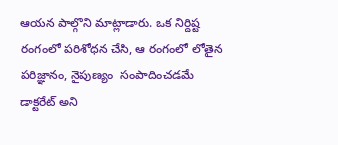ఆయన పాల్గొని మాట్లాడారు. ఒక నిర్దిష్ట రంగంలో పరిశోధన చేసి, ఆ రంగంలో లోతైన పరిజ్ఞానం, నైపుణ్యం  సంపాదించడమే డాక్టరేట్ అని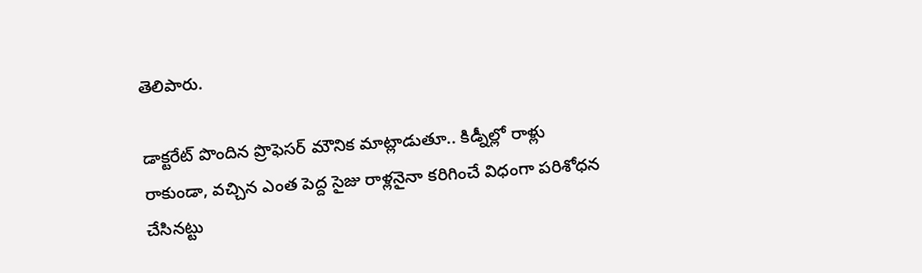తెలిపారు.

డాక్టరేట్ పొందిన ప్రొఫెసర్ మౌనిక మాట్లాడుతూ.. కిడ్నీల్లో రాళ్లు రాకుండా, వచ్చిన ఎంత పెద్ద సైజు రాళ్లనైనా కరిగించే విధంగా పరిశోధన చేసినట్టు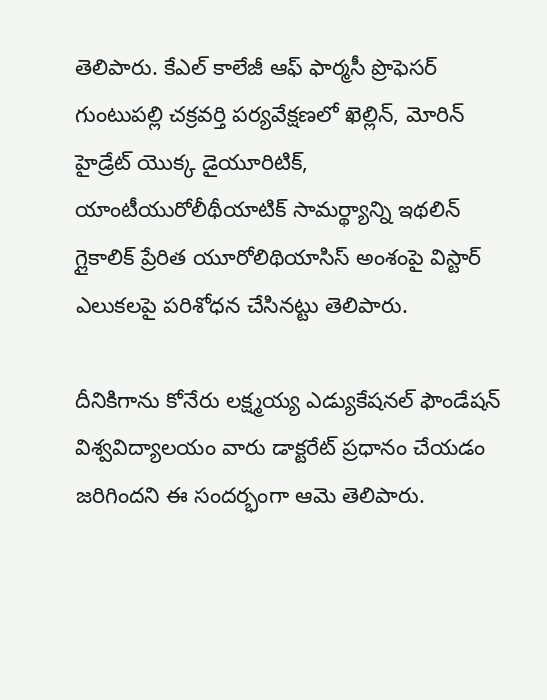తెలిపారు. కేఎల్ కాలేజీ ఆఫ్ ఫార్మసీ ప్రొఫెసర్ గుంటుపల్లి చక్రవర్తి పర్యవేక్షణలో ఖెల్లిన్, మోరిన్ హైడ్రేట్ యొక్క డైయూరిటిక్, యాంటీయురోలీథీయాటిక్ సామర్థ్యాన్ని ఇథలిన్ గ్లైకాలిక్ ప్రేరిత యూరోలిథియాసిస్ అంశంపై విస్టార్ ఎలుకలపై పరిశోధన చేసినట్టు తెలిపారు.

దీనికిగాను కోనేరు లక్ష్మయ్య ఎడ్యుకేషనల్ ఫౌండేషన్ విశ్వవిద్యాలయం వారు డాక్టరేట్ ప్రధానం చేయడం జరిగిందని ఈ సందర్భంగా ఆమె తెలిపారు.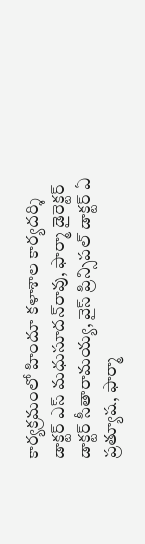కార్యక్రమంలో హిందూ కళాశాల కార్యదర్శి డాక్టర్ ఎస్ మధుసూదన్‌రావు, ఫార్మా డైరెక్టర్ డాక్టర్ సీతారామయ్య, వైస్ ప్రిన్సిపల్ డాక్టర్ ఏ ప్రత్యూష, ఫార్మా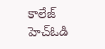కాలేజ్ హెచ్‌ఓడి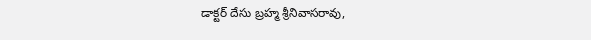డాక్టర్ దేసు బ్రహ్మ శ్రీనివాసరావు,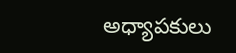అధ్యాపకులు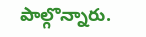పాల్గొన్నారు.